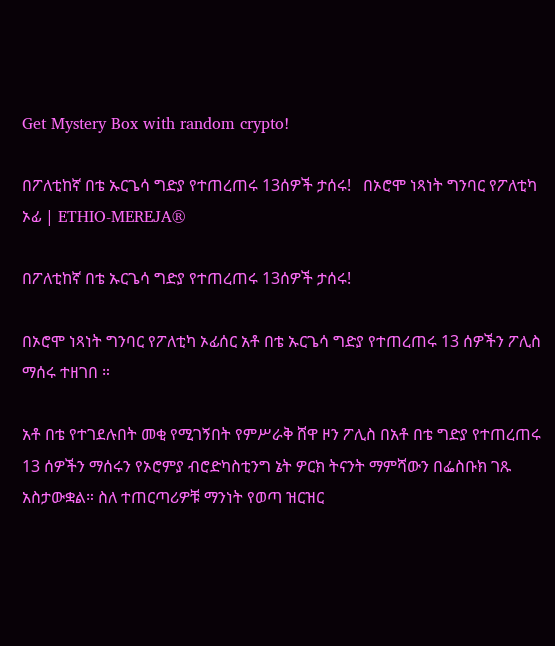Get Mystery Box with random crypto!

በፖለቲከኛ በቴ ኡርጌሳ ግድያ የተጠረጠሩ 13ሰዎች ታሰሩ!   በኦሮሞ ነጻነት ግንባር የፖለቲካ ኦፊ | ETHIO-MEREJA®

በፖለቲከኛ በቴ ኡርጌሳ ግድያ የተጠረጠሩ 13ሰዎች ታሰሩ!

በኦሮሞ ነጻነት ግንባር የፖለቲካ ኦፊሰር አቶ በቴ ኡርጌሳ ግድያ የተጠረጠሩ 13 ሰዎችን ፖሊስ ማሰሩ ተዘገበ ።

አቶ በቴ የተገደሉበት መቂ የሚገኝበት የምሥራቅ ሸዋ ዞን ፖሊስ በአቶ በቴ ግድያ የተጠረጠሩ 13 ሰዎችን ማሰሩን የኦሮምያ ብሮድካስቲንግ ኔት ዎርክ ትናንት ማምሻውን በፌስቡክ ገጹ አስታውቋል። ስለ ተጠርጣሪዎቹ ማንነት የወጣ ዝርዝር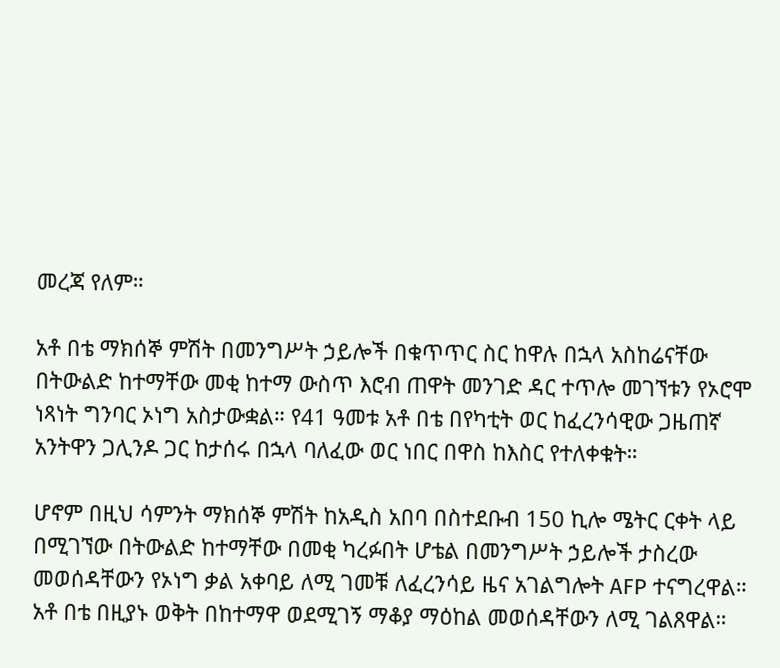መረጃ የለም።

አቶ በቴ ማክሰኞ ምሽት በመንግሥት ኃይሎች በቁጥጥር ስር ከዋሉ በኋላ አስከሬናቸው በትውልድ ከተማቸው መቂ ከተማ ውስጥ እሮብ ጠዋት መንገድ ዳር ተጥሎ መገኘቱን የኦሮሞ ነጻነት ግንባር ኦነግ አስታውቋል። የ41 ዓመቱ አቶ በቴ በየካቲት ወር ከፈረንሳዊው ጋዜጠኛ አንትዋን ጋሊንዶ ጋር ከታሰሩ በኋላ ባለፈው ወር ነበር በዋስ ከእስር የተለቀቁት።

ሆኖም በዚህ ሳምንት ማክሰኞ ምሽት ከአዲስ አበባ በስተደቡብ 150 ኪሎ ሜትር ርቀት ላይ በሚገኘው በትውልድ ከተማቸው በመቂ ካረፉበት ሆቴል በመንግሥት ኃይሎች ታስረው መወሰዳቸውን የኦነግ ቃል አቀባይ ለሚ ገመቹ ለፈረንሳይ ዜና አገልግሎት AFP ተናግረዋል። አቶ በቴ በዚያኑ ወቅት በከተማዋ ወደሚገኝ ማቆያ ማዕከል መወሰዳቸውን ለሚ ገልጸዋል።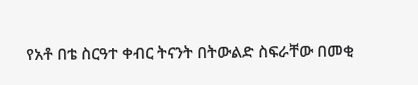የአቶ በቴ ስርዓተ ቀብር ትናንት በትውልድ ስፍራቸው በመቂ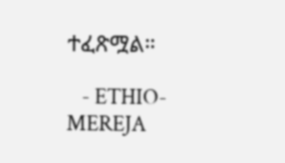ተፈጽሟል።

   - ETHIO-MEREJA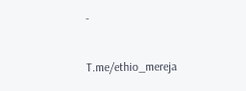-

T.me/ethio_mereja